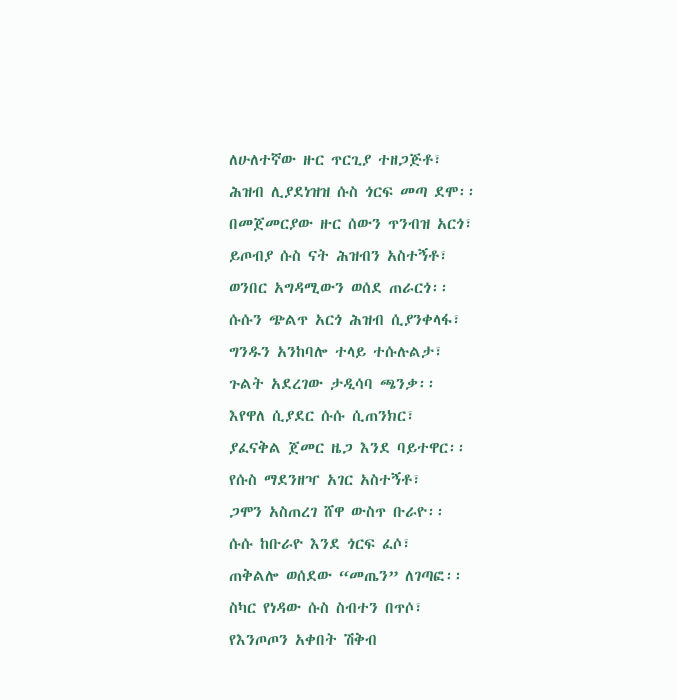ለሁለተኛው ዙር ጥርጊያ ተዘጋጅቶ፣
ሕዝብ ሊያደነዝዝ ሱስ ጎርፍ መጣ ደሞ፡፡
በመጀመርያው ዙር ሰውን ጥንብዝ አርጎ፣
ይጦብያ ሱስ ናት ሕዝብን አስተኝቶ፣
ወንበር አግዳሚውን ወሰደ ጠራርጎ፡፡
ሱሱን ጭልጥ አርጎ ሕዝብ ሲያንቀላፋ፣
ግንዱን አንከባሎ ተላይ ተሱሉልታ፣
ጉልት አደረገው ታዲሳባ ጫንቃ፡፡
እየዋለ ሲያደር ሱሱ ሲጠንክር፣
ያፈናቅል ጀመር ዜጋ እንደ ባይተዋር፡፡
የሱስ ማደንዘዣ አገር አስተኝቶ፣
ጋሞን አስጠረገ ሸዋ ውስጥ ቡራዮ፡፡
ሱሱ ከቡራዮ እንደ ጎርፍ ፈሶ፣
ጠቅልሎ ወሰደው “መጤን” ለገጣፎ፡፡
ስካር የነዳው ሱስ ስብተን በጥሶ፣
የእንጦጦን አቀበት ሽቅብ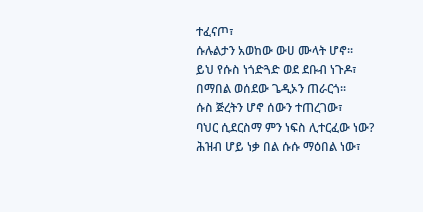ተፈናጦ፣
ሱሉልታን አወከው ውሀ ሙላት ሆኖ፡፡
ይህ የሱስ ነጎድጓድ ወደ ደቡብ ነጉዶ፣
በማበል ወሰደው ጌዲኦን ጠራርጎ፡፡
ሱስ ጅረትን ሆኖ ሰውን ተጠረገው፣
ባህር ሲደርስማ ምን ነፍስ ሊተርፈው ነው?
ሕዝብ ሆይ ነቃ በል ሱሱ ማዕበል ነው፣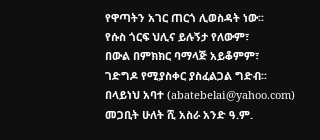የዋጣትን አገር ጠርጎ ሊወስዳት ነው፡፡
የሱስ ጎርፍ ህሊና ይሉኝታ የለውም፣
በውል በምክክር ባማላጅ አይቆምም፣
ገድግዶ የሚያስቀር ያስፈልጋል ግድብ፡፡
በላይነህ አባተ (abatebelai@yahoo.com)
መጋቢት ሁለት ሺ አስራ አንድ ዓ.ም.